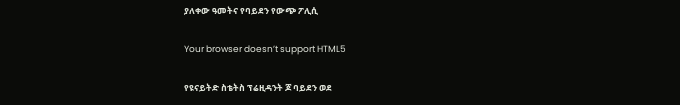ያለቀው ዓመትና የባይደን የውጭ ፖሊሲ

Your browser doesn’t support HTML5

የዩናይትድ ስቴትስ ፕሬዚዳንት ጆ ባይደን ወደ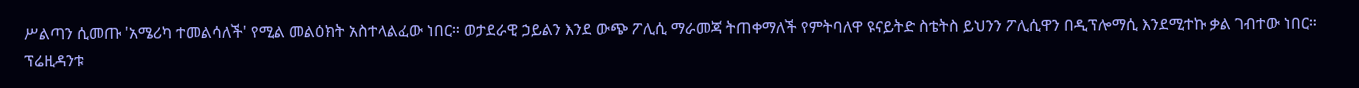ሥልጣን ሲመጡ 'አሜሪካ ተመልሳለች' የሚል መልዕክት አስተላልፈው ነበር። ወታደራዊ ኃይልን እንደ ውጭ ፖሊሲ ማራመጃ ትጠቀማለች የምትባለዋ ዩናይትድ ስቴትስ ይህንን ፖሊሲዋን በዲፕሎማሲ እንደሚተኩ ቃል ገብተው ነበር። ፕሬዚዳንቱ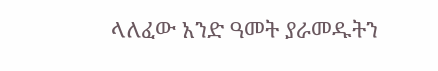ላለፈው አንድ ዓመት ያራመዱትን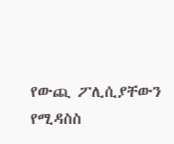የውጪ ፖሊሲያቸውን የሚዳስስ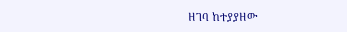ዘገባ ከተያያዘው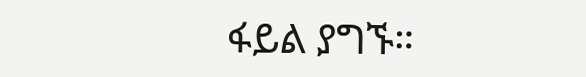ፋይል ያግኙ።